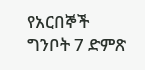የአርበኞች ግንቦት 7 ድምጽ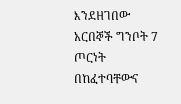እንደዘገበው አርበኞች ግንቦት 7 ጦርነት በከፈተባቸውና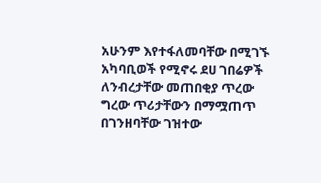አሁንም እየተፋለመባቸው በሚገኙ አካባቢወች የሚኖሩ ደሀ ገበሬዎች ለንብረታቸው መጠበቂያ ጥረው ግረው ጥሪታቸውን በማሟጠጥ በገንዘባቸው ገዝተው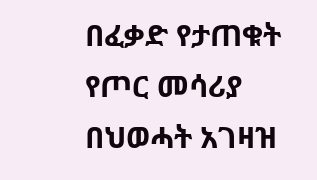በፈቃድ የታጠቁት የጦር መሳሪያ በህወሓት አገዛዝ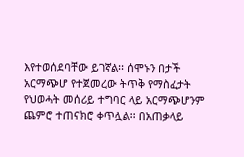እየተወሰደባቸው ይገኛል፡፡ ሰሞኑን በታች አርማጭሆ የተጀመረው ትጥቅ የማስፈታት የህወሓት መሰሪይ ተግባር ላይ አርማጭሆንም ጨምሮ ተጠናክሮ ቀጥሏል፡፡ በአጠቃላይ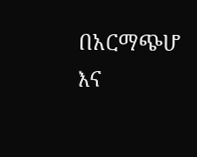በአርማጭሆ እና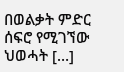በወልቃት ምድር ሰፍሮ የሚገኘው ህወሓት […]